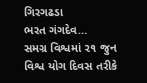ગિરગઢડા
ભરત ગંગદેવ…
સમગ્ર વિશ્વમાં ૨૧ જુન વિશ્વ યોગ દિવસ તરીકે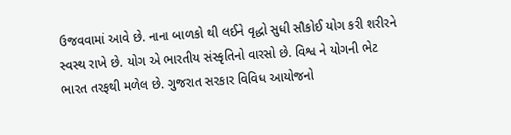ઉજવવામાં આવે છે. નાના બાળકો થી લઈને વૃદ્ધો સુધી સૌકોઈ યોગ કરી શરીરને સ્વસ્થ રાખે છે. યોગ એ ભારતીય સંસ્કૃતિનો વારસો છે. વિશ્વ ને યોગની ભેટ ભારત તરફથી મળેલ છે. ગુજરાત સરકાર વિવિધ આયોજનો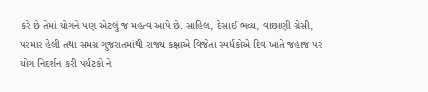કરે છે તેમાં યોગને પણ એટલું જ મહત્વ આપે છે. સાહિલ, દેસાઈ ભવ્ય, વાછાણી ગ્રેસી, પરમાર હેલી તથા સમગ્ર ગુજરાતમાંથી રાજ્ય કક્ષાએ વિજેતા સ્પર્ધકોએ દિવ ખાતે જહાજ પર યોગ નિદર્શન કરી પર્યટકો ને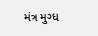મંત્ર મુગ્ધ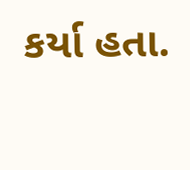કર્યા હતા.